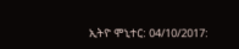ኢትዮ ሞኒተር: 04/10/2017: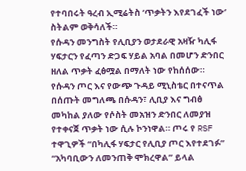የተባበሩት ዓረብ ኢሚሬትስ ‘ጥቃትን እየደገፈች ነው’ ስትልም ወቅሳለች።
የሱዳን መንግስት የሊቢያን ወታደራዊ አዛዥ ካሊፋ ሃፍታርን የፈጣን ድጋፍ ሃይል አባል በመሆን ድንበር ዘለል ጥቃት ፈፅሟል በማለት ነው የከሰሰው።
የሱዳን ጦር እና የውጭ ጉዳይ ሚኒስቴር በተናጥል በሰጡት መግለጫ በሱዳን፣ ሊቢያ እና ግብፅ መካከል ያለው የሶስት መአዝን ድንበር ለመያዝ የተቀናጀ ጥቃት ነው ሲሉ ኮንነዋል። ጦሩ የ RSF ተዋጊዎች “በካሊፋ ሃፍታር የሊቢያ ጦር እየተደገፉ” “አካባቢውን ለመንጠቅ ሞክረዋል” ይላል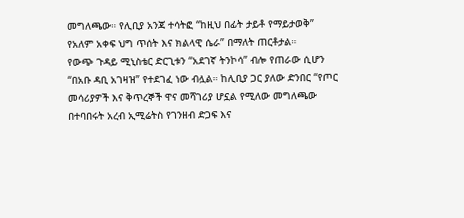መግለጫው። የሊቢያ አንጃ ተሳትፎ “ከዚህ በፊት ታይቶ የማይታወቅ” የአለም አቀፍ ህግ ጥሰት እና ክልላዊ ሴራ” በማለት ጠርቶታል።
የውጭ ጉዳይ ሚኒስቴር ድርጊቱን “አደገኛ ትንኮሳ” ብሎ የጠራው ሲሆን “በአቡ ዳቢ አገዛዝ” የተደገፈ ነው ብሏል። ከሊቢያ ጋር ያለው ድንበር “የጦር መሳሪያዎች እና ቅጥረኞች ዋና መሻገሪያ ሆኗል የሚለው መግለጫው በተባበሩት አረብ ኢሚሬትስ የገንዘብ ድጋፍ እና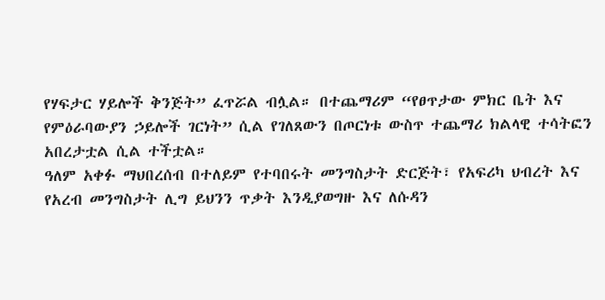የሃፍታር ሃይሎች ቅንጅት” ፈጥሯል ብሏል። በተጨማሪም “የፀጥታው ምክር ቤት እና የምዕራባውያን ኃይሎች ገርነት” ሲል የገለጸውን በጦርነቱ ውስጥ ተጨማሪ ክልላዊ ተሳትፎን አበረታቷል ሲል ተችቷል።
ዓለም አቀፉ ማህበረሰብ በተለይም የተባበሩት መንግስታት ድርጅት፣ የአፍሪካ ህብረት እና የአረብ መንግስታት ሊግ ይህንን ጥቃት እንዲያወግዙ እና ለሱዳን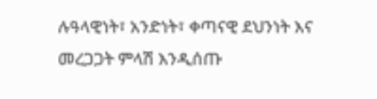ሉዓላዊነት፣ አንድነት፣ ቀጣናዊ ደህንነት እና መረጋጋት ምላሽ እንዲሰጡ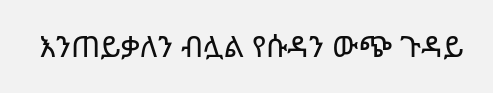እንጠይቃለን ብሏል የሱዳን ውጭ ጉዳይ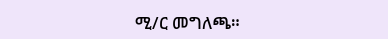ሚ/ር መግለጫ።